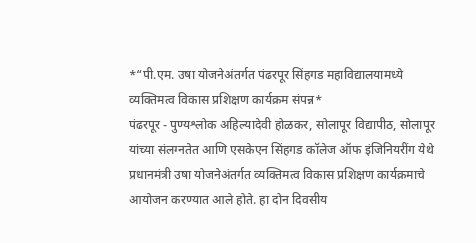*“पी.एम. उषा योजनेअंतर्गत पंढरपूर सिंहगड महाविद्यालयामध्ये व्यक्तिमत्व विकास प्रशिक्षण कार्यक्रम संपन्न*
पंढरपूर - पुण्यश्लोक अहिल्यादेवी होळकर, सोलापूर विद्यापीठ, सोलापूर यांच्या संलग्नतेत आणि एसकेएन सिंहगड कॉलेज ऑफ इंजिनियरींग येथे प्रधानमंत्री उषा योजनेअंतर्गत व्यक्तिमत्व विकास प्रशिक्षण कार्यक्रमाचे आयोजन करण्यात आले होते. हा दोन दिवसीय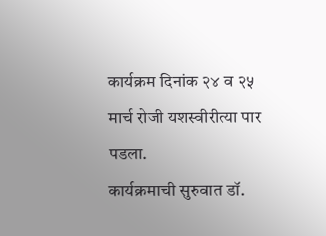कार्यक्रम दिनांक २४ व २५ मार्च रोजी यशस्वीरीत्या पार पडला.
कार्यक्रमाची सुरुवात डॉ.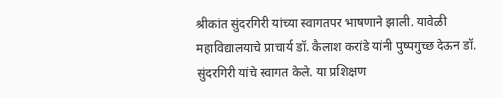श्रीकांत सुंदरगिरी यांच्या स्वागतपर भाषणाने झाली. यावेळी महाविद्यालयाचे प्राचार्य डॉ. कैलाश करांडे यांनी पुष्पगुच्छ देऊन डॉ. सुंदरगिरी यांचे स्वागत केले. या प्रशिक्षण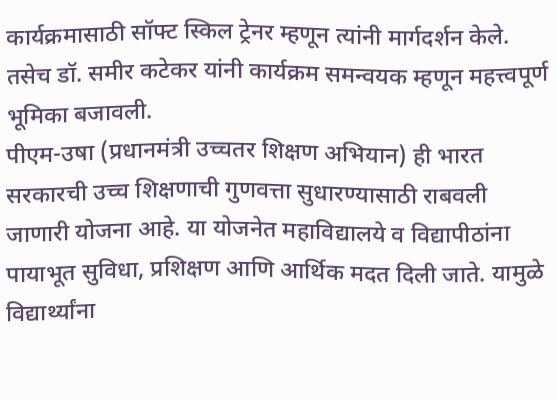कार्यक्रमासाठी सॉफ्ट स्किल ट्रेनर म्हणून त्यांनी मार्गदर्शन केले. तसेच डॉ. समीर कटेकर यांनी कार्यक्रम समन्वयक म्हणून महत्त्वपूर्ण भूमिका बजावली.
पीएम-उषा (प्रधानमंत्री उच्चतर शिक्षण अभियान) ही भारत सरकारची उच्च शिक्षणाची गुणवत्ता सुधारण्यासाठी राबवली जाणारी योजना आहे. या योजनेत महाविद्यालये व विद्यापीठांना पायाभूत सुविधा, प्रशिक्षण आणि आर्थिक मदत दिली जाते. यामुळे विद्यार्थ्यांना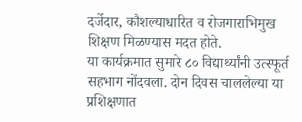दर्जेदार, कौशल्याधारित व रोजगाराभिमुख शिक्षण मिळण्यास मदत होते.
या कार्यक्रमात सुमारे ८० विद्यार्थ्यांनी उत्स्फूर्त सहभाग नोंदवला. दोन दिवस चाललेल्या या प्रशिक्षणात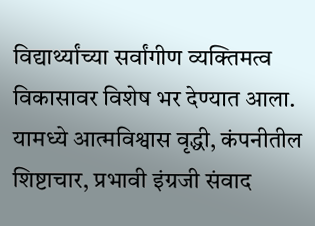विद्यार्थ्यांच्या सर्वांगीण व्यक्तिमत्व विकासावर विशेष भर देण्यात आला. यामध्ये आत्मविश्वास वृद्धी, कंपनीतील शिष्टाचार, प्रभावी इंग्रजी संवाद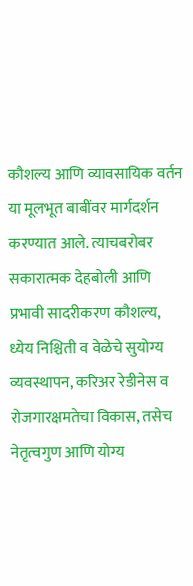कौशल्य आणि व्यावसायिक वर्तन या मूलभूत बाबींवर मार्गदर्शन करण्यात आले. त्याचबरोबर सकारात्मक देहबोली आणि प्रभावी सादरीकरण कौशल्य, ध्येय निश्चिती व वेळेचे सुयोग्य व्यवस्थापन, करिअर रेडीनेस व रोजगारक्षमतेचा विकास, तसेच नेतृत्वगुण आणि योग्य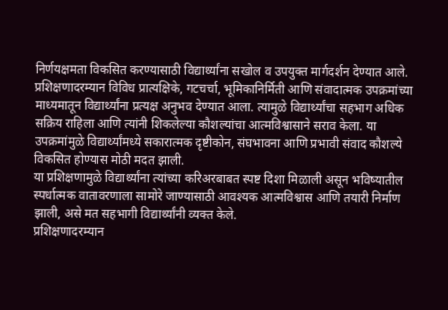निर्णयक्षमता विकसित करण्यासाठी विद्यार्थ्यांना सखोल व उपयुक्त मार्गदर्शन देण्यात आले.
प्रशिक्षणादरम्यान विविध प्रात्यक्षिके, गटचर्चा, भूमिकानिर्मिती आणि संवादात्मक उपक्रमांच्या माध्यमातून विद्यार्थ्यांना प्रत्यक्ष अनुभव देण्यात आला. त्यामुळे विद्यार्थ्यांचा सहभाग अधिक सक्रिय राहिला आणि त्यांनी शिकलेल्या कौशल्यांचा आत्मविश्वासाने सराव केला. या उपक्रमांमुळे विद्यार्थ्यांमध्ये सकारात्मक दृष्टीकोन, संघभावना आणि प्रभावी संवाद कौशल्ये विकसित होण्यास मोठी मदत झाली.
या प्रशिक्षणामुळे विद्यार्थ्यांना त्यांच्या करिअरबाबत स्पष्ट दिशा मिळाली असून भविष्यातील स्पर्धात्मक वातावरणाला सामोरे जाण्यासाठी आवश्यक आत्मविश्वास आणि तयारी निर्माण झाली, असे मत सहभागी विद्यार्थ्यांनी व्यक्त केले.
प्रशिक्षणादरम्यान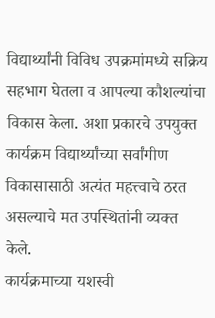विद्यार्थ्यांनी विविध उपक्रमांमध्ये सक्रिय सहभाग घेतला व आपल्या कौशल्यांचा विकास केला. अशा प्रकारचे उपयुक्त कार्यक्रम विद्यार्थ्यांच्या सर्वांगीण विकासासाठी अत्यंत महत्त्वाचे ठरत असल्याचे मत उपस्थितांनी व्यक्त केले.
कार्यक्रमाच्या यशस्वी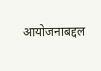आयोजनाबद्दल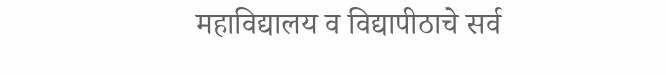महाविद्यालय व विद्यापीठाचे सर्व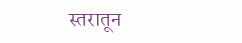स्तरातून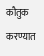कौतुक करण्यात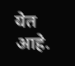येत आहे.